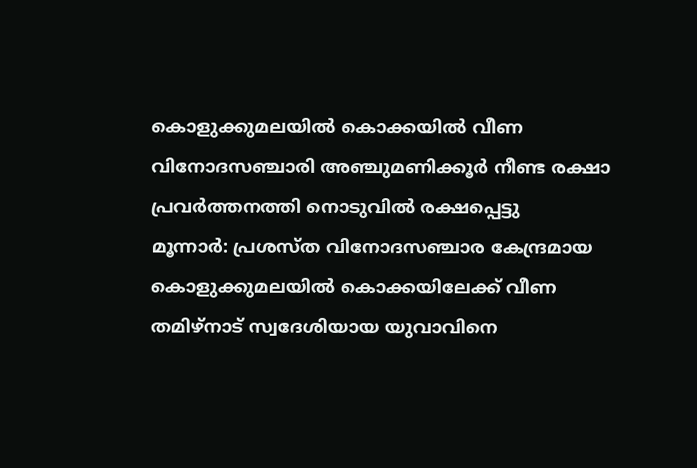കൊളുക്കുമലയിൽ കൊക്കയിൽ വീണ വിനോദസഞ്ചാരി അഞ്ചുമണിക്കൂർ നീണ്ട രക്ഷാ പ്രവർത്തനത്തി നൊടുവിൽ രക്ഷപ്പെട്ടു
മൂന്നാർ: പ്രശസ്ത വിനോദസഞ്ചാര കേന്ദ്രമായ കൊളുക്കുമലയിൽ കൊക്കയിലേക്ക് വീണ തമിഴ്നാട് സ്വദേശിയായ യുവാവിനെ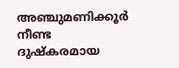അഞ്ചുമണിക്കൂർ നീണ്ട ദുഷ്കരമായ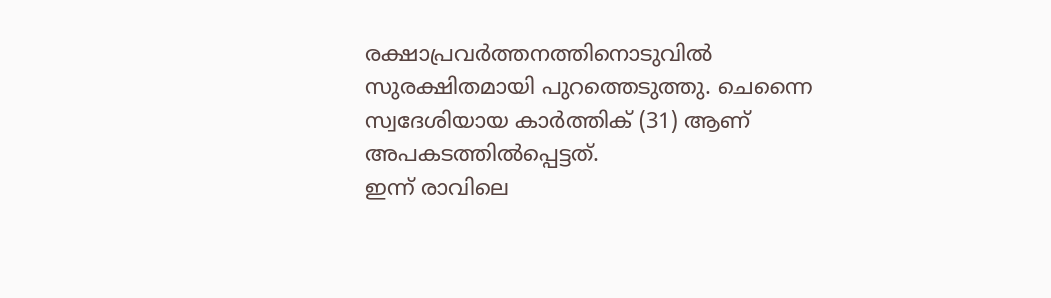രക്ഷാപ്രവർത്തനത്തിനൊടുവിൽ സുരക്ഷിതമായി പുറത്തെടുത്തു. ചെന്നൈ സ്വദേശിയായ കാർത്തിക് (31) ആണ് അപകടത്തിൽപ്പെട്ടത്.
ഇന്ന് രാവിലെ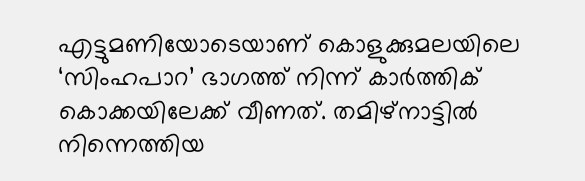എട്ടുമണിയോടെയാണ് കൊളുക്കുമലയിലെ ‘സിംഹപാറ’ ഭാഗത്ത് നിന്ന് കാർത്തിക് കൊക്കയിലേക്ക് വീണത്. തമിഴ്നാട്ടിൽ നിന്നെത്തിയ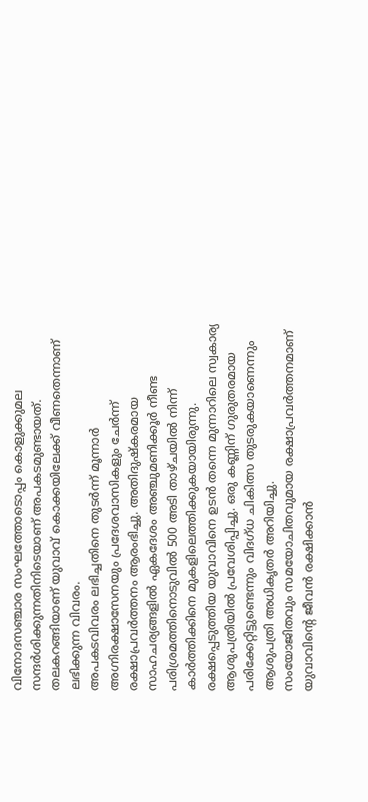വിനോദസഞ്ചാര സംഘത്തോടൊപ്പം കൊളുക്കുമല സന്ദർശിക്കുന്നതിനിടെയാണ് അപകടമുണ്ടായത്. തലകറങ്ങിയാണ് യുവാവ് കൊക്കയിലേക്ക് വീണതെന്നാണ് ലഭിക്കുന്ന വിവരം.
അപകടവിവരം ലഭിച്ചതിനെ തുടർന്ന് മൂന്നാർ അഗ്നിരക്ഷാസേനയും പ്രദേശവാസികളും ചേർന്ന് രക്ഷാപ്രവർത്തനം ആരംഭിച്ചു. അതിദുഷ്കരമായ സാഹചര്യങ്ങളിൽ ഏകദേശം അഞ്ചുമണിക്കൂർ നീണ്ട പരിശ്രമത്തിനൊടുവിൽ 500 അടി താഴ്ചയിൽ നിന്ന് കാർത്തിക്കിനെ മുകളിലെത്തിക്കുകയായിരുന്നു.
രക്ഷപ്പെടുത്തിയ യുവാവിനെ ഉടൻ തന്നെ മുന്നാറിലെ സ്വകാര്യ ആശുപത്രിയിൽ പ്രവേശിപ്പിച്ചു. ഒരു കണ്ണിന് ഗുരുതരമായ പരിക്കേറ്റിട്ടുണ്ടെന്നും വിദഗ്ധ ചികിത്സ തുടരുകയാണെന്നും ആശുപത്രി അധികൃതർ അറിയിച്ചു.
സംയോജിതവും സമയോചിതവുമായ രക്ഷാപ്രവർത്തനമാണ് യുവാവിന്റെ ജീവൻ രക്ഷിക്കാൻ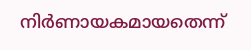നിർണായകമായതെന്ന്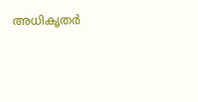അധികൃതർ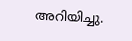അറിയിച്ചു.